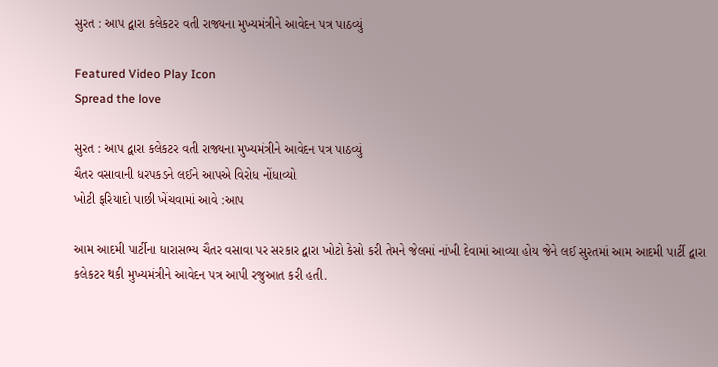સુરત : આપ દ્વારા કલેકટર વતી રાજ્યના મુખ્યમંત્રીને આવેદન પત્ર પાઠવ્યું

Featured Video Play Icon
Spread the love

સુરત : આપ દ્વારા કલેકટર વતી રાજ્યના મુખ્યમંત્રીને આવેદન પત્ર પાઠવ્યું
ચૈતર વસાવાની ધરપકડને લઈને આપએ વિરોધ નોંધાવ્યો
ખોટી ફરિયાદો પાછી ખેંચવામાં આવે :આપ

આમ આદમી પાર્ટીના ધારાસભ્ય ચૈતર વસાવા પર સરકાર દ્વારા ખોટો કેસો કરી તેમને જેલમાં નાંખી દેવામાં આવ્યા હોય જેને લઈ સુરતમાં આમ આદમી પાર્ટી દ્વારા કલેકટર થકી મુખ્યમંત્રીને આવેદન પત્ર આપી રજુઆત કરી હતી.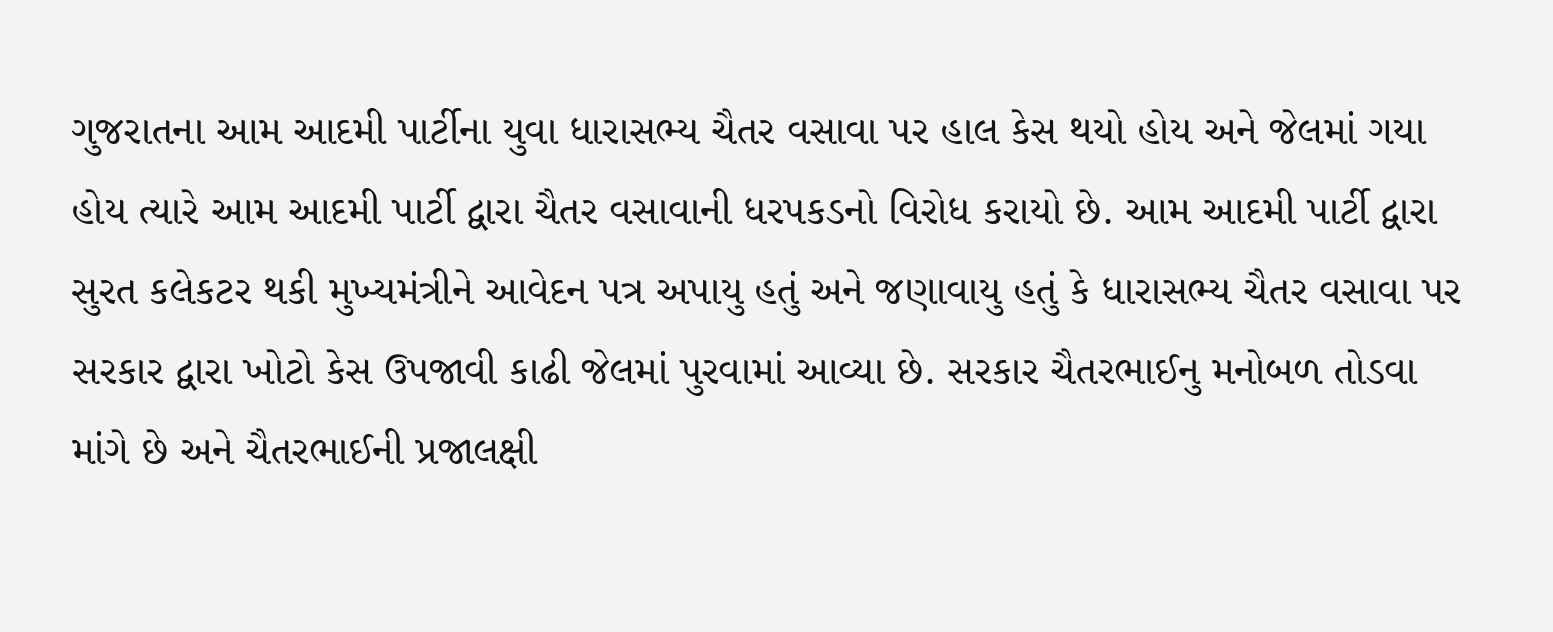ગુજરાતના આમ આદમી પાર્ટીના યુવા ધારાસભ્ય ચૈતર વસાવા પર હાલ કેસ થયો હોય અને જેલમાં ગયા હોય ત્યારે આમ આદમી પાર્ટી દ્વારા ચૈતર વસાવાની ધરપકડનો વિરોધ કરાયો છે. આમ આદમી પાર્ટી દ્વારા સુરત કલેકટર થકી મુખ્યમંત્રીને આવેદન પત્ર અપાયુ હતું અને જણાવાયુ હતું કે ધારાસભ્ય ચૈતર વસાવા પર સરકાર દ્વારા ખોટો કેસ ઉપજાવી કાઢી જેલમાં પુરવામાં આવ્યા છે. સરકાર ચૈતરભાઈનુ મનોબળ તોડવા માંગે છે અને ચૈતરભાઈની પ્રજાલક્ષી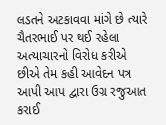લડતને અટકાવવા માંગે છે ત્યારે ચૈતરભાઈ પર થઈ રહેલા અત્યાચારનો વિરોધ કરીએ છીએ તેમ કહી આવેદન પત્ર આપી આપ દ્વારા ઉગ્ર રજુઆત કરાઈ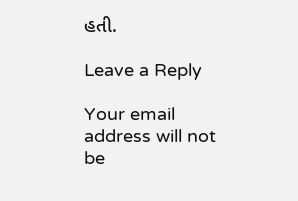હતી.

Leave a Reply

Your email address will not be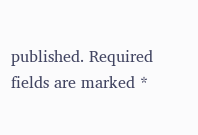published. Required fields are marked *